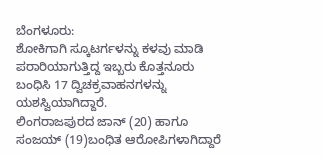ಬೆಂಗಳೂರು:
ಶೋಕಿಗಾಗಿ ಸ್ಕೂಟರ್ಗಳನ್ನು ಕಳವು ಮಾಡಿ ಪರಾರಿಯಾಗುತ್ತಿದ್ದ ಇಬ್ಬರು ಕೊತ್ತನೂರು ಬಂಧಿಸಿ 17 ದ್ವಿಚಕ್ರವಾಹನಗಳನ್ನು ಯಶಸ್ವಿಯಾಗಿದ್ದಾರೆ.
ಲಿಂಗರಾಜಪುರದ ಜಾನ್ (20) ಹಾಗೂ ಸಂಜಯ್ (19)ಬಂಧಿತ ಆರೋಪಿಗಳಾಗಿದ್ದಾರೆ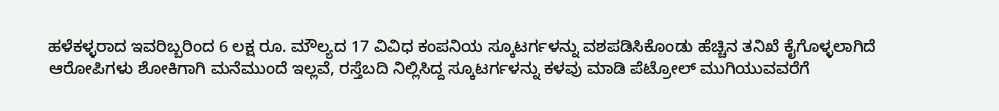ಹಳೆಕಳ್ಳರಾದ ಇವರಿಬ್ಬರಿಂದ 6 ಲಕ್ಷ ರೂ. ಮೌಲ್ಯದ 17 ವಿವಿಧ ಕಂಪನಿಯ ಸ್ಕೂಟರ್ಗಳನ್ನು ವಶಪಡಿಸಿಕೊಂಡು ಹೆಚ್ಚಿನ ತನಿಖೆ ಕೈಗೊಳ್ಳಲಾಗಿದೆ
ಆರೋಪಿಗಳು ಶೋಕಿಗಾಗಿ ಮನೆಮುಂದೆ ಇಲ್ಲವೆ, ರಸ್ತೆಬದಿ ನಿಲ್ಲಿಸಿದ್ದ ಸ್ಕೂಟರ್ಗಳನ್ನು ಕಳವು ಮಾಡಿ ಪೆಟ್ರೋಲ್ ಮುಗಿಯುವವರೆಗೆ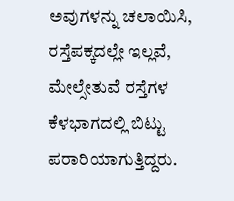ಅವುಗಳನ್ನು ಚಲಾಯಿಸಿ, ರಸ್ತೆಪಕ್ಕದಲ್ಲೇ ಇಲ್ಲವೆ, ಮೇಲ್ಸೇತುವೆ ರಸ್ತೆಗಳ ಕೆಳಭಾಗದಲ್ಲಿ ಬಿಟ್ಟು ಪರಾರಿಯಾಗುತ್ತಿದ್ದರು.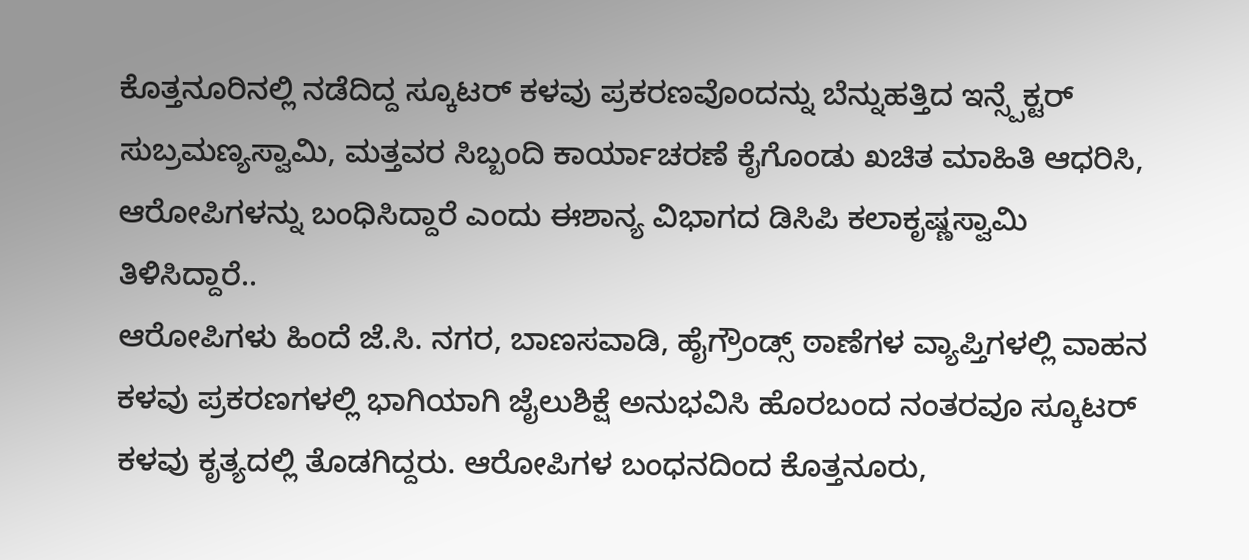ಕೊತ್ತನೂರಿನಲ್ಲಿ ನಡೆದಿದ್ದ ಸ್ಕೂಟರ್ ಕಳವು ಪ್ರಕರಣವೊಂದನ್ನು ಬೆನ್ನುಹತ್ತಿದ ಇನ್ಸ್ಪೆಕ್ಟರ್ ಸುಬ್ರಮಣ್ಯಸ್ವಾಮಿ, ಮತ್ತವರ ಸಿಬ್ಬಂದಿ ಕಾರ್ಯಾಚರಣೆ ಕೈಗೊಂಡು ಖಚಿತ ಮಾಹಿತಿ ಆಧರಿಸಿ, ಆರೋಪಿಗಳನ್ನು ಬಂಧಿಸಿದ್ದಾರೆ ಎಂದು ಈಶಾನ್ಯ ವಿಭಾಗದ ಡಿಸಿಪಿ ಕಲಾಕೃಷ್ಣಸ್ವಾಮಿ ತಿಳಿಸಿದ್ದಾರೆ..
ಆರೋಪಿಗಳು ಹಿಂದೆ ಜೆ.ಸಿ. ನಗರ, ಬಾಣಸವಾಡಿ, ಹೈಗ್ರೌಂಡ್ಸ್ ಠಾಣೆಗಳ ವ್ಯಾಪ್ತಿಗಳಲ್ಲಿ ವಾಹನ ಕಳವು ಪ್ರಕರಣಗಳಲ್ಲಿ ಭಾಗಿಯಾಗಿ ಜೈಲುಶಿಕ್ಷೆ ಅನುಭವಿಸಿ ಹೊರಬಂದ ನಂತರವೂ ಸ್ಕೂಟರ್ ಕಳವು ಕೃತ್ಯದಲ್ಲಿ ತೊಡಗಿದ್ದರು. ಆರೋಪಿಗಳ ಬಂಧನದಿಂದ ಕೊತ್ತನೂರು,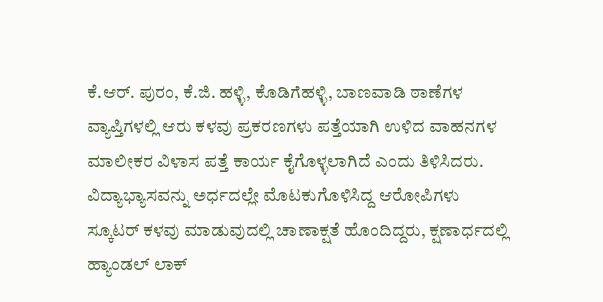ಕೆ.ಆರ್. ಪುರಂ, ಕೆ.ಜಿ. ಹಳ್ಳಿ, ಕೊಡಿಗೆಹಳ್ಳಿ, ಬಾಣವಾಡಿ ಠಾಣೆಗಳ ವ್ಯಾಪ್ತಿಗಳಲ್ಲಿ ಆರು ಕಳವು ಪ್ರಕರಣಗಳು ಪತ್ತೆಯಾಗಿ ಉಳಿದ ವಾಹನಗಳ ಮಾಲೀಕರ ವಿಳಾಸ ಪತ್ತೆ ಕಾರ್ಯ ಕೈಗೊಳ್ಳಲಾಗಿದೆ ಎಂದು ತಿಳಿಸಿದರು.
ವಿದ್ಯಾಭ್ಯಾಸವನ್ನು ಅರ್ಧದಲ್ಲೇ ಮೊಟಕುಗೊಳಿಸಿದ್ದ ಆರೋಪಿಗಳು ಸ್ಕೂಟರ್ ಕಳವು ಮಾಡುವುದಲ್ಲಿ ಚಾಣಾಕ್ಷತೆ ಹೊಂದಿದ್ದರು, ಕ್ಷಣಾರ್ಧದಲ್ಲಿ ಹ್ಯಾಂಡಲ್ ಲಾಕ್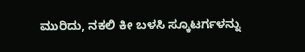ಮುರಿದು, ನಕಲಿ ಕೀ ಬಳಸಿ ಸ್ಕೂಟರ್ಗಳನ್ನು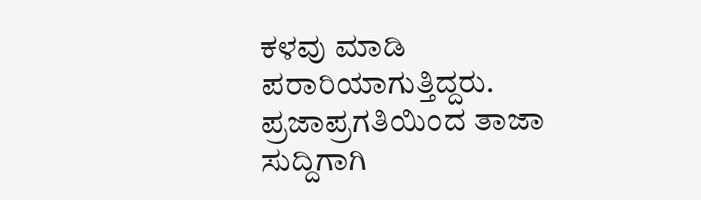ಕಳವು ಮಾಡಿ ಪರಾರಿಯಾಗುತ್ತಿದ್ದರು.
ಪ್ರಜಾಪ್ರಗತಿಯಿಂದ ತಾಜಾ ಸುದ್ದಿಗಾಗಿ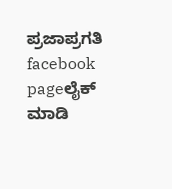ಪ್ರಜಾಪ್ರಗತಿ facebook pageಲೈಕ್ ಮಾಡಿ